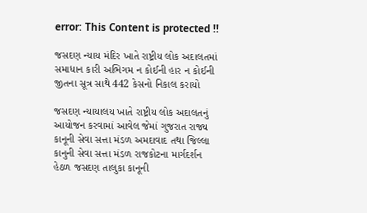error: This Content is protected !!

જસદણ ન્યાય મંદિર ખાતે રાષ્ટ્રીય લોક અદાલતમાં સમાધાન કારી અભિગમ ન કોઈની હાર ન કોઈની જીતના સૂત્ર સાથે 442 કેસનો નિકાલ કરાયો

જસદણ ન્યાયાલય ખાતે રાષ્ટ્રીય લોક અદાલતનું આયોજન કરવામાં આવેલ જેમાં ગુજરાત રાજ્ય કાનૂની સેવા સત્તા મંડળ અમદાવાદ તથા જિલ્લા કાનુની સેવા સત્તા મંડળ રાજકોટના માર્ગદર્શન હેઠળ જસદણ તાલુકા કાનૂની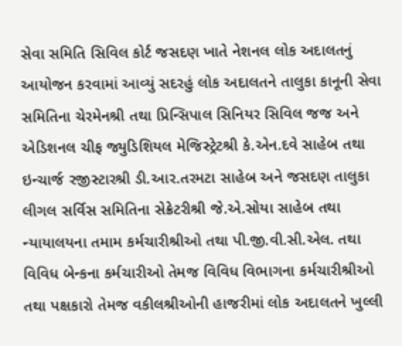સેવા સમિતિ સિવિલ કોર્ટ જસદણ ખાતે નેશનલ લોક અદાલતનું આયોજન કરવામાં આવ્યું સદરહું લોક અદાલતને તાલુકા કાનૂની સેવા સમિતિના ચેરમેનશ્રી તથા પ્રિન્સિપાલ સિનિયર સિવિલ જજ અને એડિશનલ ચીફ જ્યુડિશિયલ મેજિસ્ટ્રેટશ્રી કે.એન.દવે સાહેબ તથા ઇન્ચાર્જ રજીસ્ટારશ્રી ડી.આર.તરમટા સાહેબ અને જસદણ તાલુકા લીગલ સર્વિસ સમિતિના સેક્રેટરીશ્રી જે.એ.સોયા સાહેબ તથા ન્યાયાલયના તમામ કર્મચારીશ્રીઓ તથા પી.જી.વી.સી.એલ. તથા વિવિધ બેન્કના કર્મચારીઓ તેમજ વિવિધ વિભાગના કર્મચારીશ્રીઓ તથા પક્ષકારો તેમજ વકીલશ્રીઓની હાજરીમાં લોક અદાલતને ખુલ્લી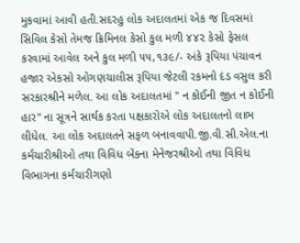મુકવામાં આવી હતી.સદરહુ લોક અદાલતમાં એક જ દિવસમાં સિવિલ કેસો તેમજ ક્રિમિનલ કેસો કુલ મળી ૪૪૨ કેસો ફેસલ કરવામાં આવેલ અને કુલ મળી ૫૫,૧૩૯/- અંકે રૂપિયા પંચાવન હજાર એકસો ઓગણચાલીસ રૂપિયા જેટલી રકમનો દંડ વસુલ કરી સરકારશ્રીને મળેલ. આ લોક અદાલતમાં " ન કોઈની જીત ન કોઈની હાર" ના સૂત્રને સાર્થક કરતા પક્ષકારોએ લોક અદાલતનો લાભ લીધેલ. આ લોક અદાલતને સફળ બનાવવાપી.જી.વી.સી.એલ.ના કર્મચારીશ્રીઓ તથા વિવિધ બેંકના મેનેજરશ્રીઓ તથા વિવિધ વિભાગના કર્મચારીગણો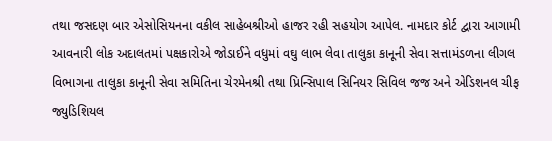તથા જસદણ બાર એસોસિયનના વકીલ સાહેબશ્રીઓ હાજર રહી સહયોગ આપેલ. નામદાર કોર્ટ દ્વારા આગામી આવનારી લોક અદાલતમાં પક્ષકારોએ જોડાઈને વધુમાં વઘુ લાભ લેવા તાલુકા કાનૂની સેવા સત્તામંડળના લીગલ વિભાગના તાલુકા કાનૂની સેવા સમિતિના ચેરમેનશ્રી તથા પ્રિન્સિપાલ સિનિયર સિવિલ જજ અને એડિશનલ ચીફ જ્યુડિશિયલ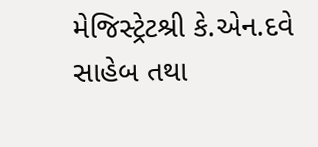મેજિસ્ટ્રેટશ્રી કે.એન.દવે સાહેબ તથા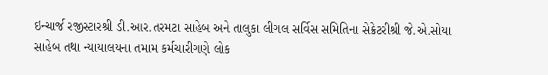ઇન્ચાર્જ રજીસ્ટારશ્રી ડી.આર.તરમટા સાહેબ અને તાલુકા લીગલ સર્વિસ સમિતિના સેક્રેટરીશ્રી જે.એ.સોયા સાહેબ તથા ન્યાયાલયના તમામ કર્મચારીગણે લોક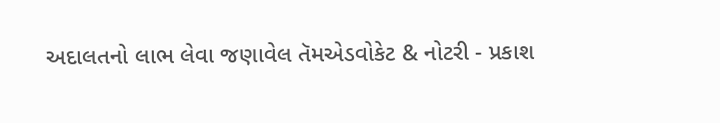અદાલતનો લાભ લેવા જણાવેલ તૅમએડવોકેટ & નોટરી - પ્રકાશ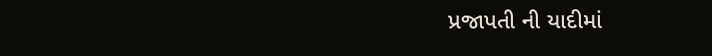પ્રજાપતી ની યાદીમાં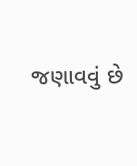જણાવવું છે